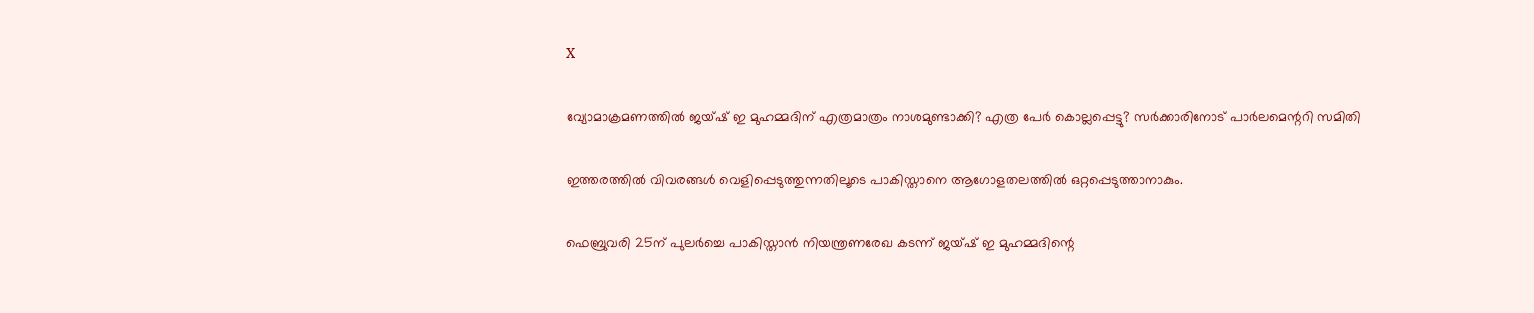X

വ്യോമാക്രമണത്തില്‍ ജയ്ഷ് ഇ മുഹമ്മദിന് എത്രമാത്രം നാശമുണ്ടാക്കി? എത്ര പേര്‍ കൊല്ലപ്പെട്ടു? സര്‍ക്കാരിനോട് പാര്‍ലമെന്ററി സമിതി

ഇത്തരത്തില്‍ വിവരങ്ങള്‍ വെളിപ്പെടുത്തുന്നതിലൂടെ പാകിസ്താനെ ആഗോളതലത്തില്‍ ഒറ്റപ്പെടുത്താനാകും.

ഫെബ്രുവരി 25ന് പുലര്‍ച്ചെ പാകിസ്താന്‍ നിയന്ത്രണരേഖ കടന്ന് ജയ്ഷ് ഇ മുഹമ്മദിന്റെ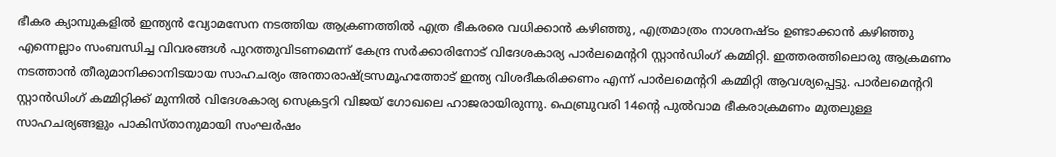ഭീകര ക്യാമ്പുകളില്‍ ഇന്ത്യന്‍ വ്യോമസേന നടത്തിയ ആക്രണത്തില്‍ എത്ര ഭീകരരെ വധിക്കാന്‍ കഴിഞ്ഞു, എത്രമാത്രം നാശനഷ്ടം ഉണ്ടാക്കാന്‍ കഴിഞ്ഞു എന്നെല്ലാം സംബന്ധിച്ച വിവരങ്ങള്‍ പുറത്തുവിടണമെന്ന് കേന്ദ്ര സര്‍ക്കാരിനോട് വിദേശകാര്യ പാര്‍ലമെന്ററി സ്റ്റാന്‍ഡിംഗ് കമ്മിറ്റി. ഇത്തരത്തിലൊരു ആക്രമണം നടത്താന്‍ തീരുമാനിക്കാനിടയായ സാഹചര്യം അന്താരാഷ്ട്രസമൂഹത്തോട് ഇന്ത്യ വിശദീകരിക്കണം എന്ന് പാര്‍ലമെന്ററി കമ്മിറ്റി ആവശ്യപ്പെട്ടു. പാര്‍ലമെന്ററി സ്റ്റാന്‍ഡിംഗ് കമ്മിറ്റിക്ക് മുന്നില്‍ വിദേശകാര്യ സെക്രട്ടറി വിജയ് ഗോഖലെ ഹാജരായിരുന്നു. ഫെബ്രുവരി 14ന്റെ പുല്‍വാമ ഭീകരാക്രമണം മുതലുള്ള സാഹചര്യങ്ങളും പാകിസ്താനുമായി സംഘര്‍ഷം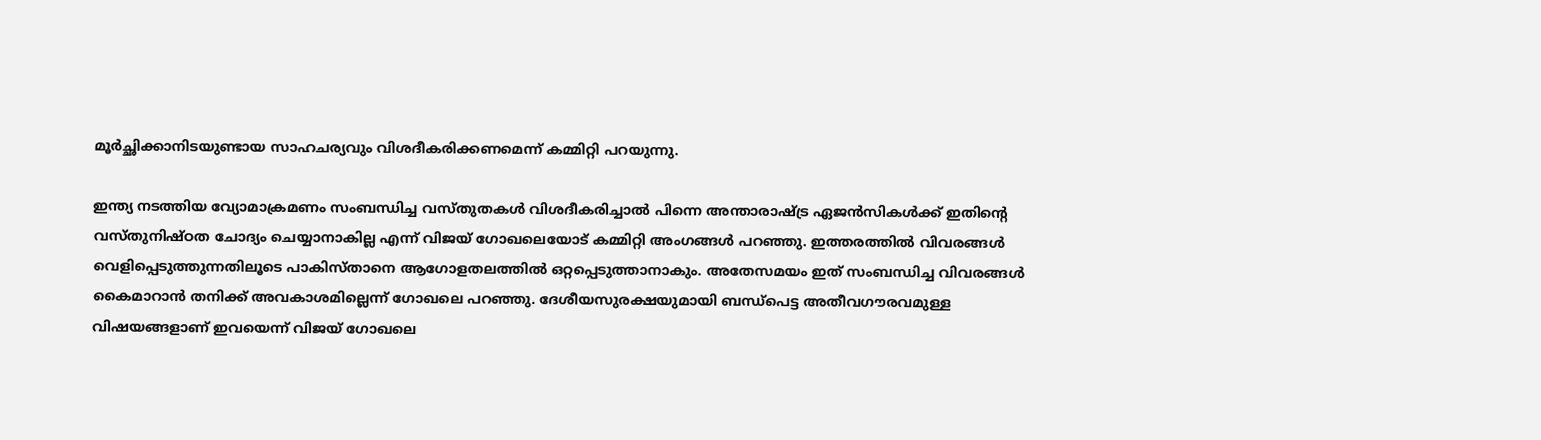മൂര്‍ച്ഛിക്കാനിടയുണ്ടായ സാഹചര്യവും വിശദീകരിക്കണമെന്ന് കമ്മിറ്റി പറയുന്നു.

ഇന്ത്യ നടത്തിയ വ്യോമാക്രമണം സംബന്ധിച്ച വസ്തുതകള്‍ വിശദീകരിച്ചാല്‍ പിന്നെ അന്താരാഷ്ട്ര ഏജന്‍സികള്‍ക്ക് ഇതിന്റെ വസ്തുനിഷ്ഠത ചോദ്യം ചെയ്യാനാകില്ല എന്ന് വിജയ് ഗോഖലെയോട് കമ്മിറ്റി അംഗങ്ങള്‍ പറഞ്ഞു. ഇത്തരത്തില്‍ വിവരങ്ങള്‍ വെളിപ്പെടുത്തുന്നതിലൂടെ പാകിസ്താനെ ആഗോളതലത്തില്‍ ഒറ്റപ്പെടുത്താനാകും. അതേസമയം ഇത് സംബന്ധിച്ച വിവരങ്ങള്‍ കൈമാറാന്‍ തനിക്ക് അവകാശമില്ലെന്ന് ഗോഖലെ പറഞ്ഞു. ദേശീയസുരക്ഷയുമായി ബന്ധ്‌പെട്ട അതീവഗൗരവമുള്ള വിഷയങ്ങളാണ് ഇവയെന്ന് വിജയ് ഗോഖലെ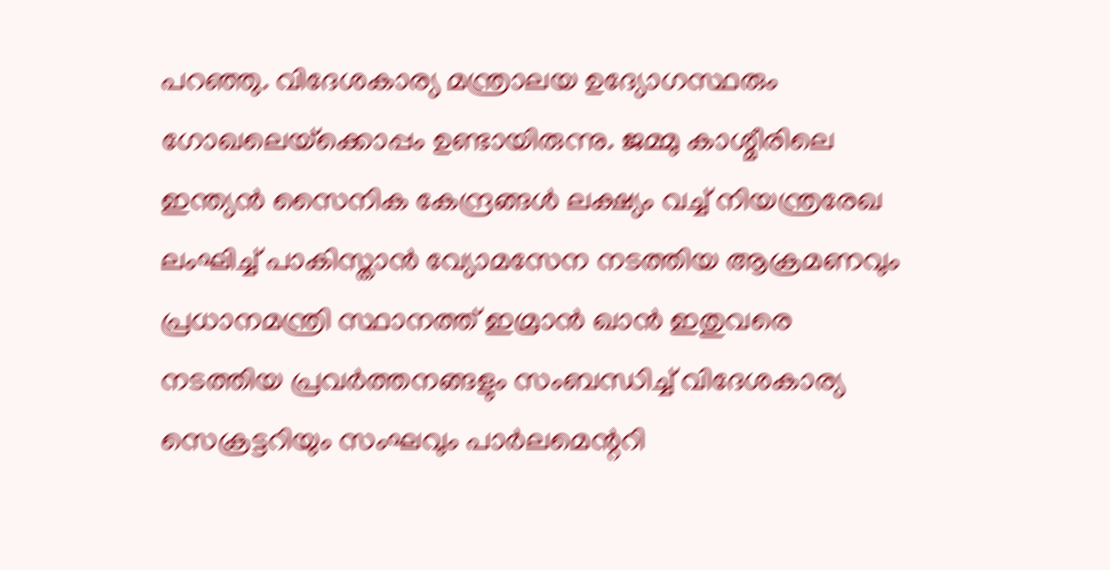പറഞ്ഞു. വിദേശകാര്യ മന്ത്രാലയ ഉദ്യോഗസ്ഥരും ഗോഖലെയ്‌ക്കൊപ്പം ഉണ്ടായിരുന്നു. ജമ്മു കാശ്മീരിലെ ഇന്ത്യന്‍ സൈനിക കേന്ദ്രങ്ങള്‍ ലക്ഷ്യം വച്ച് നിയന്ത്രരേഖ ലംഘിച്ച് പാകിസ്താന്‍ വ്യോമസേന നടത്തിയ ആക്രമണവും പ്രധാനമന്ത്രി സ്ഥാനത്ത് ഇമ്രാന്‍ ഖാന്‍ ഇതുവരെ നടത്തിയ പ്രവര്‍ത്തനങ്ങളും സംബന്ധിച്ച് വിദേശകാര്യ സെക്രട്ടറിയും സംഘവും പാര്‍ലമെന്ററി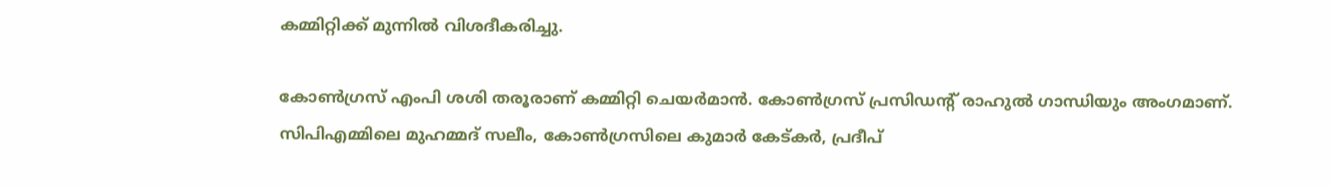കമ്മിറ്റിക്ക് മുന്നില്‍ വിശദീകരിച്ചു.

കോണ്‍ഗ്രസ് എംപി ശശി തരൂരാണ് കമ്മിറ്റി ചെയര്‍മാന്‍. കോണ്‍ഗ്രസ് പ്രസിഡന്റ് രാഹുല്‍ ഗാന്ധിയും അംഗമാണ്. സിപിഎമ്മിലെ മുഹമ്മദ് സലീം, കോണ്‍ഗ്രസിലെ കുമാര്‍ കേട്കര്‍, പ്രദീപ്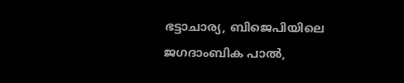ഭട്ടാചാര്യ, ബിജെപിയിലെ ജഗദാംബിക പാല്‍,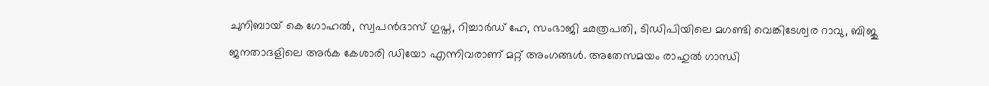ചുനിബായ് കെ ഗോഹല്‍, സ്വപന്‍ദാസ് ഗുപ്ത, റിച്ചാര്‍ഡ് ഹേ, സംഭാജി ഛത്രപതി, ടിഡിപിയിലെ മഗണ്ടി വെങ്കിടേശ്വര റാവു, ബിജു ജനതാദളിലെ അര്‍ക കേശാരി ഡിയോ എന്നിവരാണ് മറ്റ് അംഗങ്ങള്‍. അതേസമയം രാഹുല്‍ ഗാന്ധി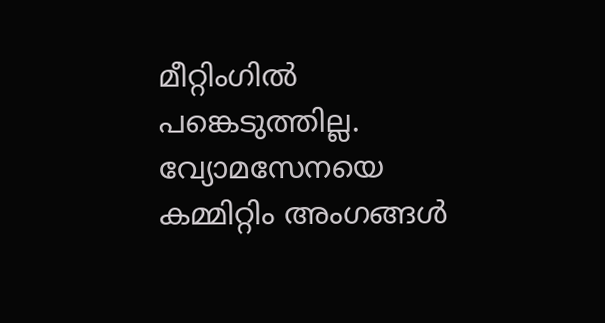മീറ്റിംഗില്‍ പങ്കെടുത്തില്ല. വ്യോമസേനയെ കമ്മിറ്റിം അംഗങ്ങള്‍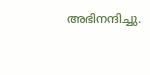അഭിനന്ദിച്ചു.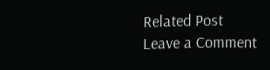Related Post
Leave a Comment